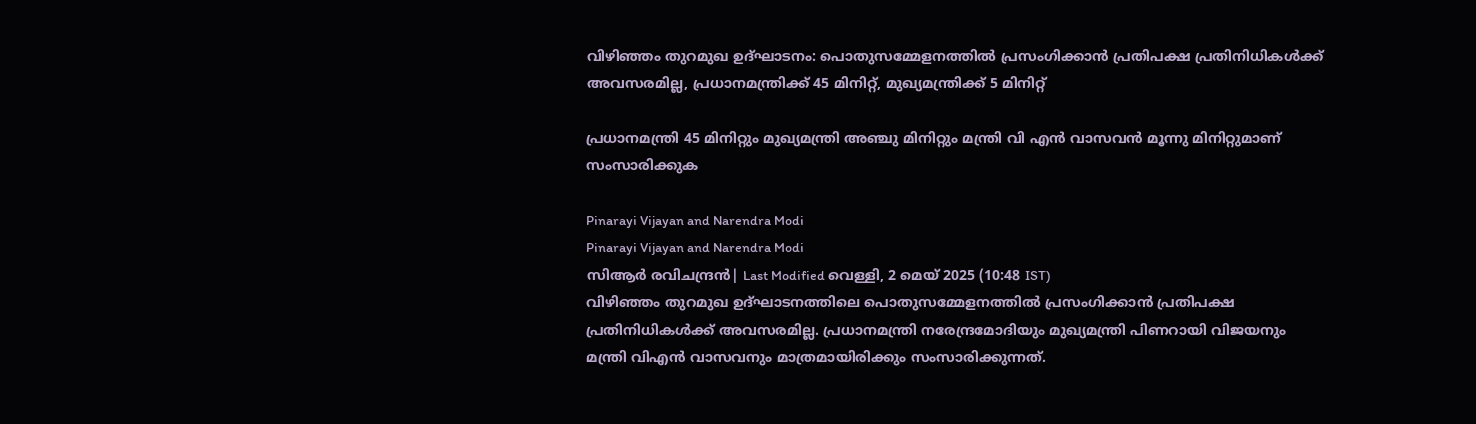വിഴിഞ്ഞം തുറമുഖ ഉദ്ഘാടനം: പൊതുസമ്മേളനത്തില്‍ പ്രസംഗിക്കാന്‍ പ്രതിപക്ഷ പ്രതിനിധികള്‍ക്ക് അവസരമില്ല, പ്രധാനമന്ത്രിക്ക് 45 മിനിറ്റ്, മുഖ്യമന്ത്രിക്ക് 5 മിനിറ്റ്

പ്രധാനമന്ത്രി 45 മിനിറ്റും മുഖ്യമന്ത്രി അഞ്ചു മിനിറ്റും മന്ത്രി വി എന്‍ വാസവന്‍ മൂന്നു മിനിറ്റുമാണ് സംസാരിക്കുക

Pinarayi Vijayan and Narendra Modi
Pinarayi Vijayan and Narendra Modi
സിആര്‍ രവിചന്ദ്രന്‍| Last Modified വെള്ളി, 2 മെയ് 2025 (10:48 IST)
വിഴിഞ്ഞം തുറമുഖ ഉദ്ഘാടനത്തിലെ പൊതുസമ്മേളനത്തില്‍ പ്രസംഗിക്കാന്‍ പ്രതിപക്ഷ പ്രതിനിധികള്‍ക്ക് അവസരമില്ല. പ്രധാനമന്ത്രി നരേന്ദ്രമോദിയും മുഖ്യമന്ത്രി പിണറായി വിജയനും മന്ത്രി വിഎന്‍ വാസവനും മാത്രമായിരിക്കും സംസാരിക്കുന്നത്.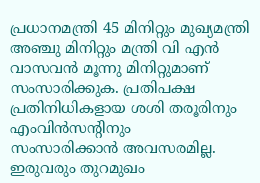പ്രധാനമന്ത്രി 45 മിനിറ്റും മുഖ്യമന്ത്രി അഞ്ചു മിനിറ്റും മന്ത്രി വി എന്‍ വാസവന്‍ മൂന്നു മിനിറ്റുമാണ് സംസാരിക്കുക. പ്രതിപക്ഷ പ്രതിനിധികളായ ശശി തരൂരിനും എംവിന്‍സന്റിനും
സംസാരിക്കാന്‍ അവസരമില്ല. ഇരുവരും തുറമുഖം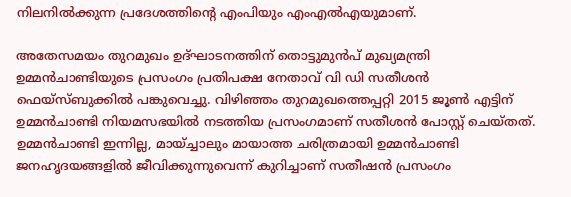നിലനില്‍ക്കുന്ന പ്രദേശത്തിന്റെ എംപിയും എംഎല്‍എയുമാണ്.

അതേസമയം തുറമുഖം ഉദ്ഘാടനത്തിന് തൊട്ടുമുന്‍പ് മുഖ്യമന്ത്രി ഉമ്മന്‍ചാണ്ടിയുടെ പ്രസംഗം പ്രതിപക്ഷ നേതാവ് വി ഡി സതീശന്‍ ഫെയ്‌സ്ബുക്കില്‍ പങ്കുവെച്ചു. വിഴിഞ്ഞം തുറമുഖത്തെപ്പറ്റി 2015 ജൂണ്‍ എട്ടിന് ഉമ്മന്‍ചാണ്ടി നിയമസഭയില്‍ നടത്തിയ പ്രസംഗമാണ് സതീശന്‍ പോസ്റ്റ് ചെയ്തത്. ഉമ്മന്‍ചാണ്ടി ഇന്നില്ല, മായ്ച്ചാലും മായാത്ത ചരിത്രമായി ഉമ്മന്‍ചാണ്ടി ജനഹൃദയങ്ങളില്‍ ജീവിക്കുന്നുവെന്ന് കുറിച്ചാണ് സതീഷന്‍ പ്രസംഗം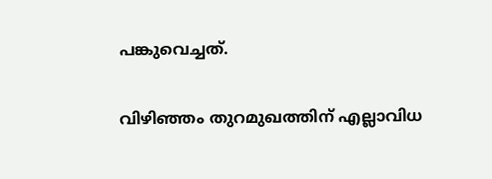പങ്കുവെച്ചത്.

വിഴിഞ്ഞം തുറമുഖത്തിന് എല്ലാവിധ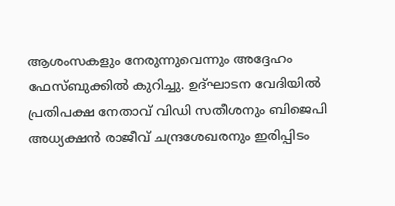ആശംസകളും നേരുന്നുവെന്നും അദ്ദേഹം ഫേസ്ബുക്കില്‍ കുറിച്ചു. ഉദ്ഘാടന വേദിയില്‍ പ്രതിപക്ഷ നേതാവ് വിഡി സതീശനും ബിജെപി അധ്യക്ഷന്‍ രാജീവ് ചന്ദ്രശേഖരനും ഇരിപ്പിടം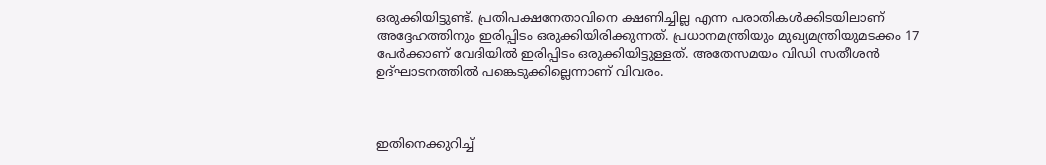ഒരുക്കിയിട്ടുണ്ട്. പ്രതിപക്ഷനേതാവിനെ ക്ഷണിച്ചില്ല എന്ന പരാതികള്‍ക്കിടയിലാണ് അദ്ദേഹത്തിനും ഇരിപ്പിടം ഒരുക്കിയിരിക്കുന്നത്. പ്രധാനമന്ത്രിയും മുഖ്യമന്ത്രിയുമടക്കം 17 പേര്‍ക്കാണ് വേദിയില്‍ ഇരിപ്പിടം ഒരുക്കിയിട്ടുള്ളത്. അതേസമയം വിഡി സതീശന്‍ ഉദ്ഘാടനത്തില്‍ പങ്കെടുക്കില്ലെന്നാണ് വിവരം.



ഇതിനെക്കുറിച്ച്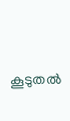കൂടുതല്‍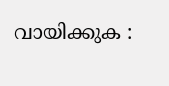വായിക്കുക :